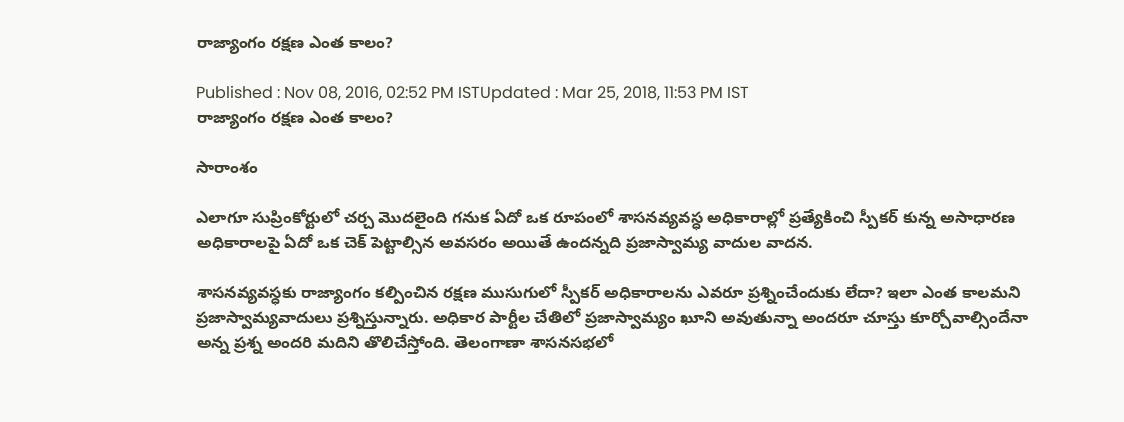రాజ్యాంగం రక్షణ ఎంత కాలం?

Published : Nov 08, 2016, 02:52 PM ISTUpdated : Mar 25, 2018, 11:53 PM IST
రాజ్యాంగం రక్షణ ఎంత కాలం?

సారాంశం

ఎలాగూ సుప్రింకోర్టులో చర్చ మొదలైంది గనుక ఏదో ఒక రూపంలో శాసనవ్యవస్ధ అధికారాల్లో ప్రత్యేకించి స్పీకర్ కున్న అసాధారణ అధికారాలపై ఏదో ఒక చెక్ పెట్టాల్సిన అవసరం అయితే ఉందన్నది ప్రజాస్వామ్య వాదుల వాదన.

శాసనవ్యవస్ధకు రాజ్యాంగం కల్పించిన రక్షణ ముసుగులో స్పీకర్ అధికారాలను ఎవరూ ప్రశ్నించేందుకు లేదా? ఇలా ఎంత కాలమని ప్రజాస్వామ్యవాదులు ప్రశ్నిస్తున్నారు. అధికార పార్టీల చేతిలో ప్రజాస్వామ్యం ఖూని అవుతున్నా అందరూ చూస్తు కూర్చోవాల్సిందేనా అన్న ప్రశ్న అందరి మదిని తొలిచేస్తోంది. తెలంగాణా శాసనసభలో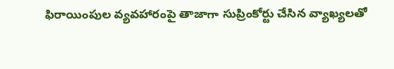ఫిరాయింపుల వ్యవహారంపై తాజాగా సుప్రింకోర్టు చేసిన వ్యాఖ్యలతో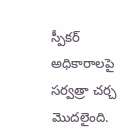స్పీకర్ అధికారాలపై సర్వత్రా చర్చ మొదలైంది.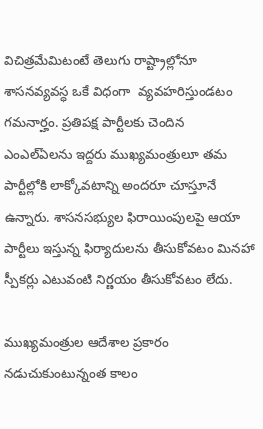విచిత్రమేమిటంటే తెలుగు రాష్ట్రాల్లోనూ శాసనవ్యవస్ధ ఒకే విధంగా  వ్యవహరిస్తుండటం గమనార్హం. ప్రతిపక్ష పార్టీలకు చెందిన ఎంఎల్ఏలను ఇద్దరు ముఖ్యమంత్రులూ తమ పార్టీల్లోకి లాక్కోవటాన్ని అందరూ చూస్తూనే ఉన్నారు. శాసనసభ్యుల ఫిరాయింపులపై ఆయా పార్టీలు ఇస్తున్న ఫిర్యాదులను తీసుకోవటం మినహా స్పీకర్లు ఎటువంటి నిర్ణయం తీసుకోవటం లేదు.

ముఖ్యమంత్రుల ఆదేశాల ప్రకారం నడుచుకుంటున్నంత కాలం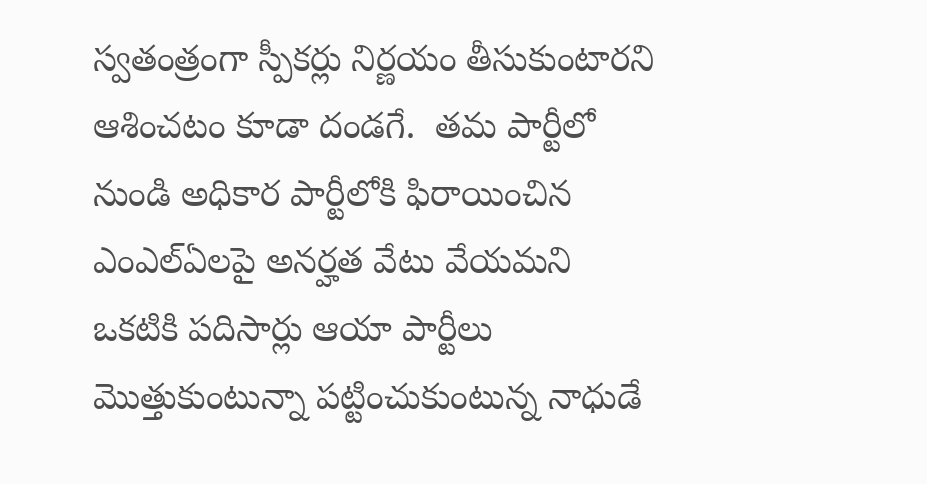స్వతంత్రంగా స్పీకర్లు నిర్ణయం తీసుకుంటారని ఆశించటం కూడా దండగే.  తమ పార్టీలో నుండి అధికార పార్టీలోకి ఫిరాయించిన ఎంఎల్ఏలపై అనర్హత వేటు వేయమని ఒకటికి పదిసార్లు ఆయా పార్టీలు మొత్తుకుంటున్నా పట్టించుకుంటున్న నాధుడే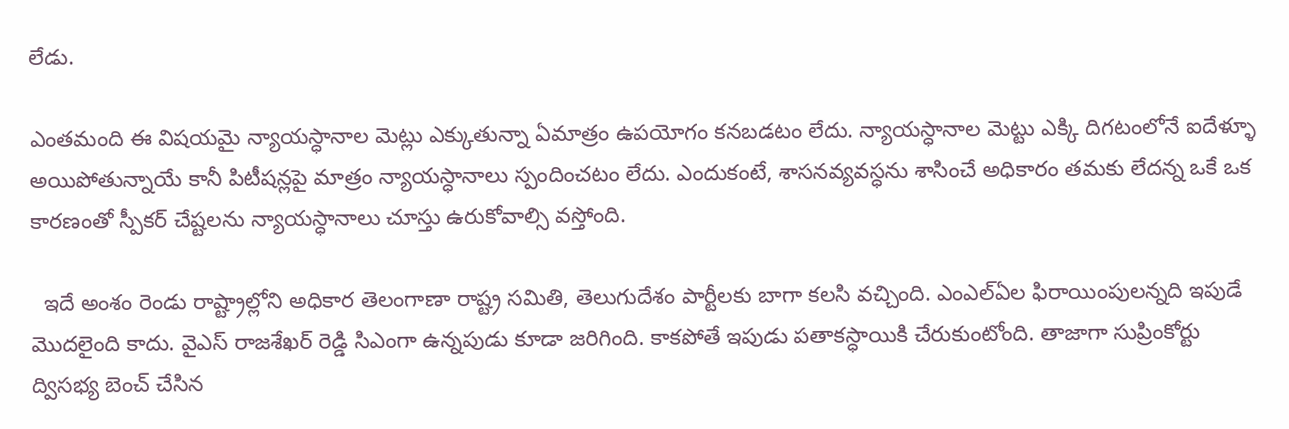లేడు.

ఎంతమంది ఈ విషయమై న్యాయస్ధానాల మెట్లు ఎక్కుతున్నా ఏమాత్రం ఉపయోగం కనబడటం లేదు. న్యాయస్ధానాల మెట్టు ఎక్కి దిగటంలోనే ఐదేళ్ళూ అయిపోతున్నాయే కానీ పిటీషన్లపై మాత్రం న్యాయస్ధానాలు స్పందించటం లేదు. ఎందుకంటే, శాసనవ్యవస్ధను శాసించే అధికారం తమకు లేదన్న ఒకే ఒక కారణంతో స్పీకర్ చేష్టలను న్యాయస్ధానాలు చూస్తు ఉరుకోవాల్సి వస్తోంది.

  ఇదే అంశం రెండు రాష్ట్రాల్లోని అధికార తెలంగాణా రాష్ట్ర సమితి, తెలుగుదేశం పార్టీలకు బాగా కలసి వచ్చింది. ఎంఎల్ఏల ఫిరాయింపులన్నది ఇపుడే మొదలైంది కాదు. వైఎస్ రాజశేఖర్ రెడ్డి సిఎంగా ఉన్నపుడు కూడా జరిగింది. కాకపోతే ఇపుడు పతాకస్ధాయికి చేరుకుంటోంది. తాజాగా సుప్రింకోర్టు ద్విసభ్య బెంచ్ చేసిన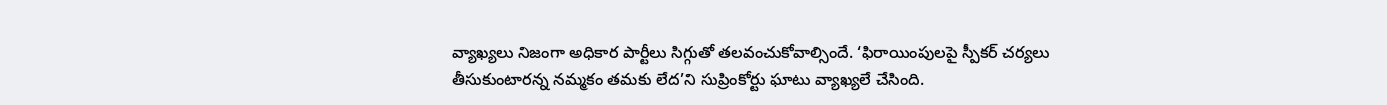వ్యాఖ్యలు నిజంగా అధికార పార్టీలు సిగ్గుతో తలవంచుకోవాల్సిందే. ‘ఫిరాయింపులపై స్పీకర్ చర్యలు తీసుకుంటారన్న నమ్మకం తమకు లేద’ని సుప్రింకోర్టు ఘాటు వ్యాఖ్యలే చేసింది.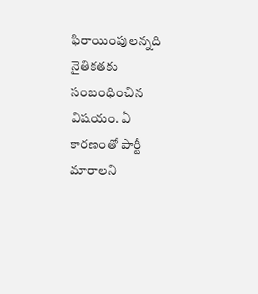ఫిరాయింపులన్నది నైతికతకు సంబంధించిన విషయం. ఏ కారణంతో పార్టీ మారాలని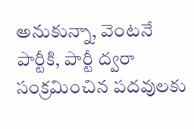అనుకున్నా, వెంటనే పార్టీకి, పార్టీ ద్వరా సంక్రమించిన పదవులకు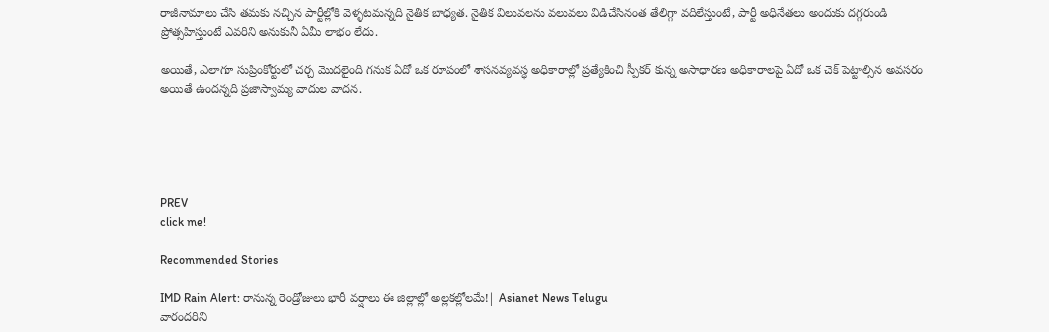రాజీనామాలు చేసి తమకు నచ్చిన పార్టీల్లోకి వెళ్ళటమన్నది నైతిక బాధ్యత. నైతిక విలువలను వలువలు విడిచేసినంత తేలిగ్గా వదిలేస్తుంటే, పార్టీ అధినేతలు అందుకు దగ్గరుండి ప్రోత్సహిస్తుంటే ఎవరిని అనుకునీ ఏమీ లాభం లేదు.

అయితే, ఎలాగూ సుప్రింకోర్టులో చర్చ మొదలైంది గనుక ఏదో ఒక రూపంలో శాసనవ్యవస్ధ అధికారాల్లో ప్రత్యేకించి స్పీకర్ కున్న అసాధారణ అధికారాలపై ఏదో ఒక చెక్ పెట్టాల్సిన అవసరం అయితే ఉందన్నది ప్రజాస్వామ్య వాదుల వాదన.





PREV
click me!

Recommended Stories

IMD Rain Alert: రానున్న రెండ్రోజులు భారీ వర్షాలు ఈ జిల్లాల్లో అల్లకల్లోలమే!| Asianet News Telugu
వారందరిని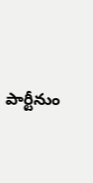పార్టీనుం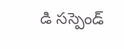డి సస్పెండ్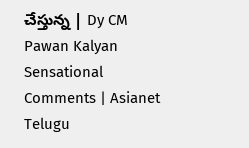చేస్తున్న | Dy CM Pawan Kalyan Sensational Comments | Asianet Telugu